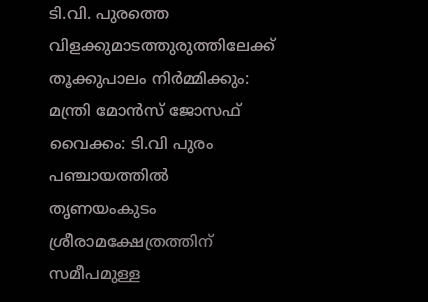ടി.വി. പുരത്തെ വിളക്കുമാടത്തുരുത്തിലേക്ക് തൂക്കുപാലം നിർമ്മിക്കും: മന്ത്രി മോൻസ് ജോസഫ്
വൈക്കം: ടി.വി പുരം പഞ്ചായത്തിൽ തൃണയംകുടം ശ്രീരാമക്ഷേത്രത്തിന് സമീപമുള്ള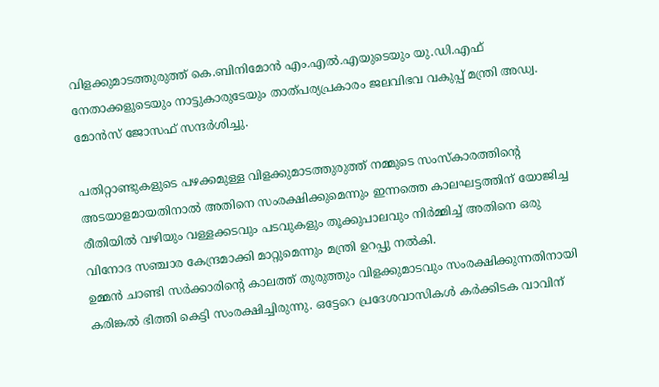വിളക്കുമാടത്തുരുത്ത് കെ.ബിനിമോൻ എം.എൽ.എയുടെയും യു.ഡി.എഫ് നേതാക്കളുടെയും നാട്ടുകാരുടേയും താത്പര്യപ്രകാരം ജലവിഭവ വകുപ്പ് മന്ത്രി അഡ്വ. മോൻസ് ജോസഫ് സന്ദർശിച്ചു.

പതിറ്റാണ്ടുകളുടെ പഴക്കമുള്ള വിളക്കുമാടത്തുരുത്ത് നമ്മുടെ സംസ്കാരത്തിൻ്റെ അടയാളമായതിനാൽ അതിനെ സംരക്ഷിക്കുമെന്നും ഇന്നത്തെ കാലഘട്ടത്തിന് യോജിച്ച രീതിയിൽ വഴിയും വള്ളക്കടവും പടവുകളും തൂക്കുപാലവും നിർമ്മിച്ച് അതിനെ ഒരു വിനോദ സഞ്ചാര കേന്ദ്രമാക്കി മാറ്റുമെന്നും മന്ത്രി ഉറപ്പു നൽകി.
ഉമ്മൻ ചാണ്ടി സർക്കാരിൻ്റെ കാലത്ത് തുരുത്തും വിളക്കുമാടവും സംരക്ഷിക്കുന്നതിനായി കരിങ്കൽ ഭിത്തി കെട്ടി സംരക്ഷിച്ചിരുന്നു. ഒട്ടേറെ പ്രദേശവാസികൾ കർക്കിടക വാവിന്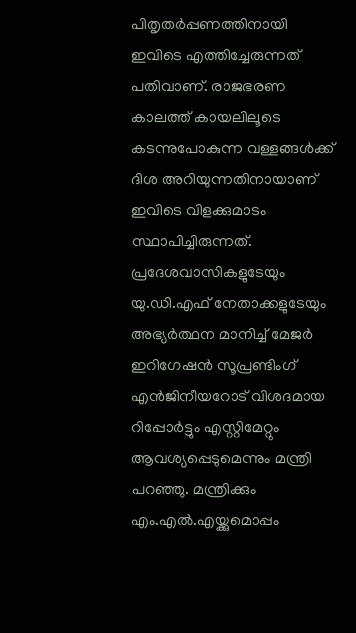പിതൃതർപ്പണത്തിനായി ഇവിടെ എത്തിച്ചേരുന്നത് പതിവാണ്. രാജഭരണ കാലത്ത് കായലിലൂടെ കടന്നുപോകുന്ന വള്ളങ്ങൾക്ക് ദിശ അറിയുന്നതിനായാണ് ഇവിടെ വിളക്കുമാടം സ്ഥാപിച്ചിരുന്നത്. പ്രദേശവാസികളുടേയും യു.ഡി.എഫ് നേതാക്കളുടേയും അഭ്യർത്ഥന മാനിച്ച് മേജർ ഇറിഗേഷൻ സൂപ്രണ്ടിംഗ് എൻജിനീയറോട് വിശദമായ റിപ്പോർട്ടും എസ്റ്റിമേറ്റും ആവശ്യപ്പെടുമെന്നും മന്ത്രി പറഞ്ഞു. മന്ത്രിക്കും എം.എൽ.എയ്ക്കുമൊപ്പം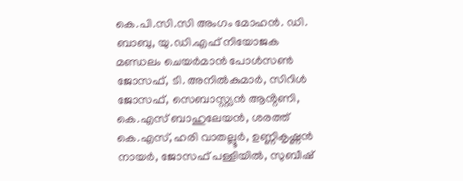കെ.പി.സി.സി അംഗം മോഹൻ. ഡി. ബാബു, യു.ഡി.എഫ് നിയോജക മണ്ഡലം ചെയർമാൻ പോൾസൺ ജോസഫ്, ടി. അനിൽകുമാർ, സിറിൾ ജോസഫ്, സെബാസ്റ്റ്യൻ ആൻ്റണി, കെ.എസ് ബാഹുലേയൻ, ശരത്ത് കെ.എസ്, ഹരി വാതല്ലൂർ, ഉണ്ണികൃഷ്ണൻ നായർ, ജോസഫ് പള്ളിയിൽ, സുബീഷ്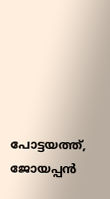പോട്ടയത്ത്, ജോയപ്പൻ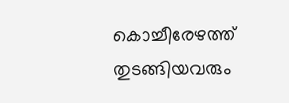കൊച്ചീരേഴത്ത് തുടങ്ങിയവരും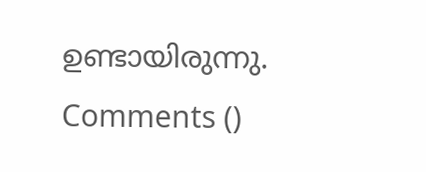ഉണ്ടായിരുന്നു.
Comments ()